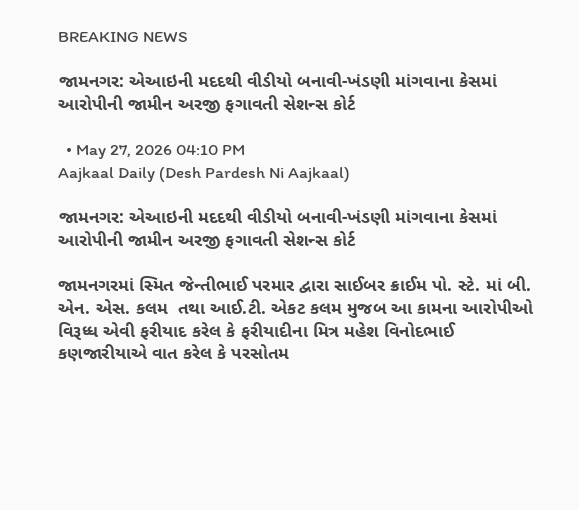BREAKING NEWS

જામનગર: એઆઇની મદદથી વીડીયો બનાવી-ખંડણી માંગવાના કેસમાં આરોપીની જામીન અરજી ફગાવતી સેશન્સ કોર્ટ

  • May 27, 2026 04:10 PM
Aajkaal Daily (Desh Pardesh Ni Aajkaal)

જામનગર: એઆઇની મદદથી વીડીયો બનાવી-ખંડણી માંગવાના કેસમાં આરોપીની જામીન અરજી ફગાવતી સેશન્સ કોર્ટ

જામનગરમાં સ્મિત જેન્તીભાઈ પરમાર દ્વારા સાઈબર ક્રાઈમ પો. સ્ટે. માં બી. એન. એસ. કલમ  તથા આઈ.ટી. એકટ કલમ મુજબ આ કામના આરોપીઓ વિરૂધ્ધ એવી ફરીયાદ કરેલ કે ફરીયાદીના મિત્ર મહેશ વિનોદભાઈ કણજારીયાએ વાત કરેલ કે પરસોતમ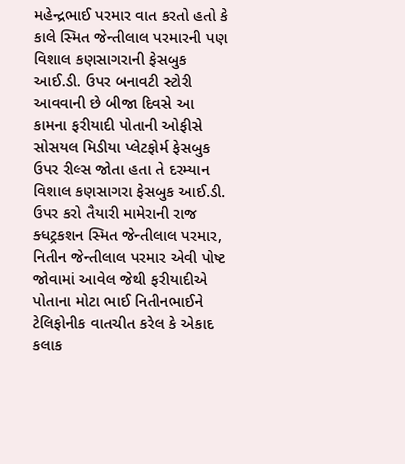મહેન્દ્રભાઈ પરમાર વાત કરતો હતો કે કાલે સ્મિત જેન્તીલાલ પરમારની પણ વિશાલ કણસાગરાની ફેસબુક આઈ.ડી. ઉપર બનાવટી સ્ટોરી આવવાની છે બીજા દિવસે આ કામના ફરીયાદી પોતાની ઓફીસે સોસયલ મિડીયા પ્લેટફોર્મ ફેસબુક ઉપર રીલ્સ જોતા હતા તે દરમ્યાન વિશાલ કણસાગરા ફેસબુક આઈ.ડી. ઉપર કરો તૈયારી મામેરાની રાજ ક્ધટ્રકશન સ્મિત જેન્તીલાલ પરમાર, નિતીન જેન્તીલાલ પરમાર એવી પોષ્ટ જોવામાં આવેલ જેથી ફરીયાદીએ પોતાના મોટા ભાઈ નિતીનભાઈને ટેલિફોનીક વાતચીત કરેલ કે એકાદ કલાક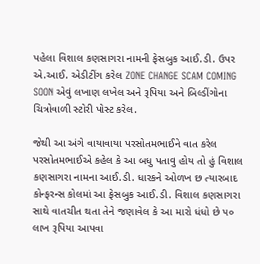પહેલા વિશાલ કણસાગરા નામની ફેસબુક આઈ.ડી. ઉપર એ.આઈ. એડીટીંગ કરેલ ZONE CHANGE SCAM COMING SOON એવું લખાણ લખેલ અને રૂપિયા અને બિલ્ડીંગોના ચિત્રોવાળી સ્ટોરી પોસ્ટ કરેલ.

જેથી આ અંગે વાયાવાયા પરસોતમભાઈને વાત કરેલ પરસોતમભાઈએ કહેલ કે આ બધુ પતાવુ હોય તો હું વિશાલ કણસાગરા નામના આઈ.ડી. ધારકને ઓળખ છ ત્યારબાદ કોન્ફરન્સ કોલમાં આ ફેસબુક આઈ.ડી. વિશાલ કણસાગરા સાથે વાતચીત થતા તેને જણાવેલ કે આ મારો ધંધો છે ૫૦ લાખ રૂપિયા આપવા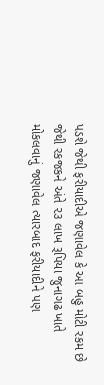પડશે જેથી ફરીયાદીએ જણાવેલ કે આ બહુ મોટી રકમ છે જેથી રકજકને અંતે ૨૩ લાખ રૂપિયા જુનાગઢ ખાતે મોકલવાનું જણાવેલ ત્યારબાદ ફરીયાદીને પણ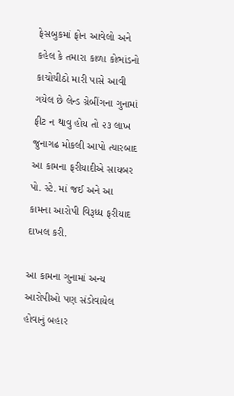ફેસબુકમાં ફોન આવેલો અને કહેલ કે તમારા કાળા કોભાંડનો કાચોચીઠો મારી પાસે આવી ગયેલ છે લેન્ડ ગ્રેબીંગના ગુનામાં ફીટ ન થાવુ હોય તો ૨૩ લાખ જુનાગઢ મોકલી આપો ત્યારબાદ આ કામના ફરીયાદીએ સાયબર પો. સ્ટે. માં જઈ અને આ કામના આરોપી વિરૂધ્ધ ફરીયાદ દાખલ કરી.

આ કામના ગુનામાં અન્ય આરોપીઓ પણ સંડોવાયેલ હોવાનું બહાર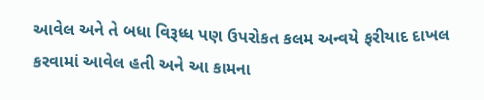આવેલ અને તે બધા વિરૂધ્ધ પણ ઉપરોકત કલમ અન્વયે ફરીયાદ દાખલ કરવામાં આવેલ હતી અને આ કામના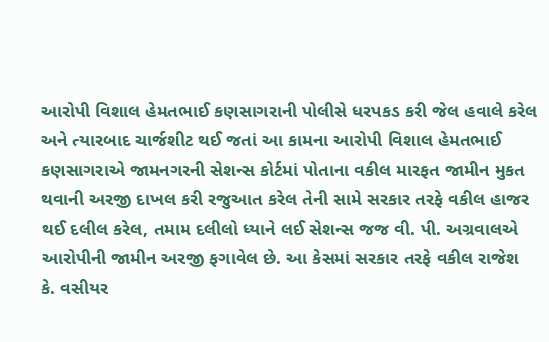આરોપી વિશાલ હેમતભાઈ કણસાગરાની પોલીસે ધરપકડ કરી જેલ હવાલે કરેલ અને ત્યારબાદ ચાર્જશીટ થઈ જતાં આ કામના આરોપી વિશાલ હેમતભાઈ કણસાગરાએ જામનગરની સેશન્સ કોર્ટમાં પોતાના વકીલ મારફત જામીન મુકત થવાની અરજી દાખલ કરી રજુઆત કરેલ તેની સામે સરકાર તરફે વકીલ હાજર થઈ દલીલ કરેલ, તમામ દલીલો ધ્યાને લઈ સેશન્સ જજ વી. પી. અગ્રવાલએ આરોપીની જામીન અરજી ફગાવેલ છે. આ કેસમાં સરકાર તરફે વકીલ રાજેશ કે. વસીયર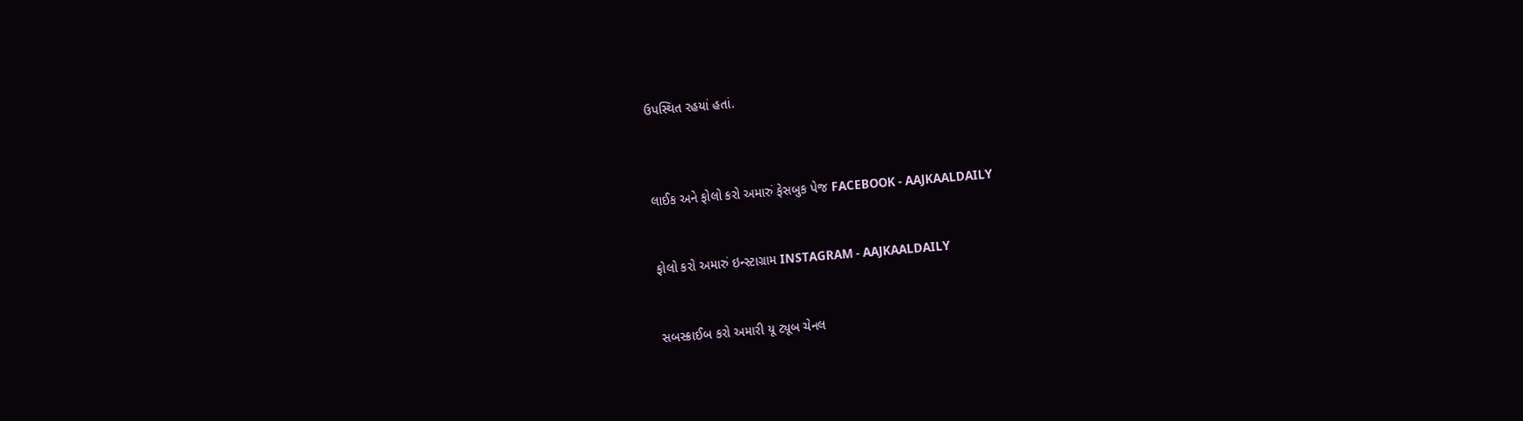ઉપસ્થિત રહયાં હતાં.



લાઈક અને ફોલો કરો અમારું ફેસબુક પેજ FACEBOOK - AAJKAALDAILY


ફોલો કરો અમારું ઇન્સ્ટાગ્રામ INSTAGRAM - AAJKAALDAILY


સબસ્ક્રાઈબ કરો અમારી યૂ ટ્યૂબ ચેનલ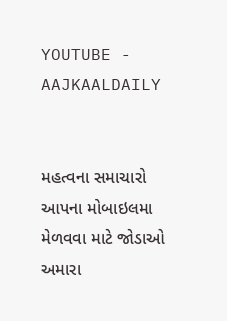YOUTUBE - AAJKAALDAILY


મહત્વના સમાચારો આપના મોબાઇલમા મેળવવા માટે જોડાઓ અમારા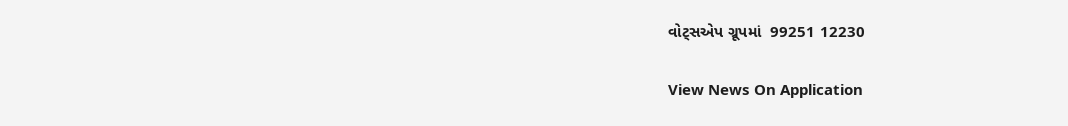વોટ્સએપ ગ્રૂપમાં  99251 12230

View News On Application